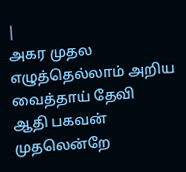|
அகர முதல எழுத்தெல்லாம் அறிய வைத்தாய் தேவி
ஆதி பகவன் முதலென்றே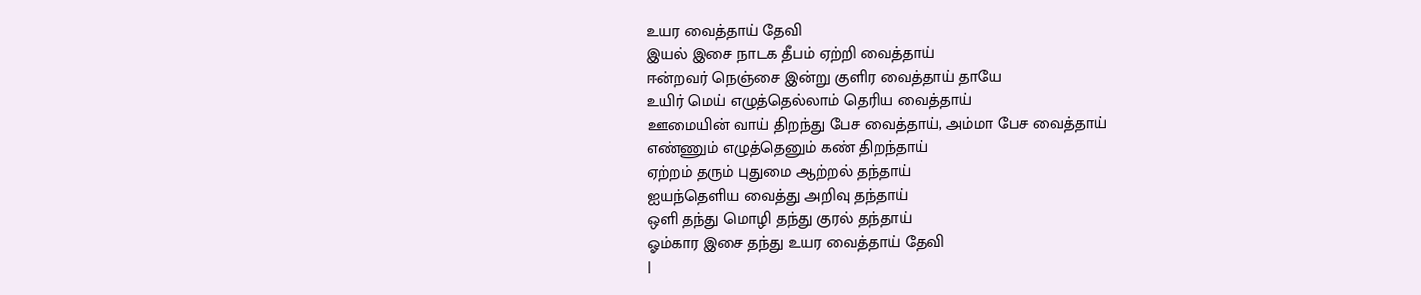உயர வைத்தாய் தேவி
இயல் இசை நாடக தீபம் ஏற்றி வைத்தாய்
ஈன்றவர் நெஞ்சை இன்று குளிர வைத்தாய் தாயே
உயிர் மெய் எழுத்தெல்லாம் தெரிய வைத்தாய்
ஊமையின் வாய் திறந்து பேச வைத்தாய், அம்மா பேச வைத்தாய்
எண்ணும் எழுத்தெனும் கண் திறந்தாய்
ஏற்றம் தரும் புதுமை ஆற்றல் தந்தாய்
ஐயந்தெளிய வைத்து அறிவு தந்தாய்
ஒளி தந்து மொழி தந்து குரல் தந்தாய்
ஓம்கார இசை தந்து உயர வைத்தாய் தேவி
|